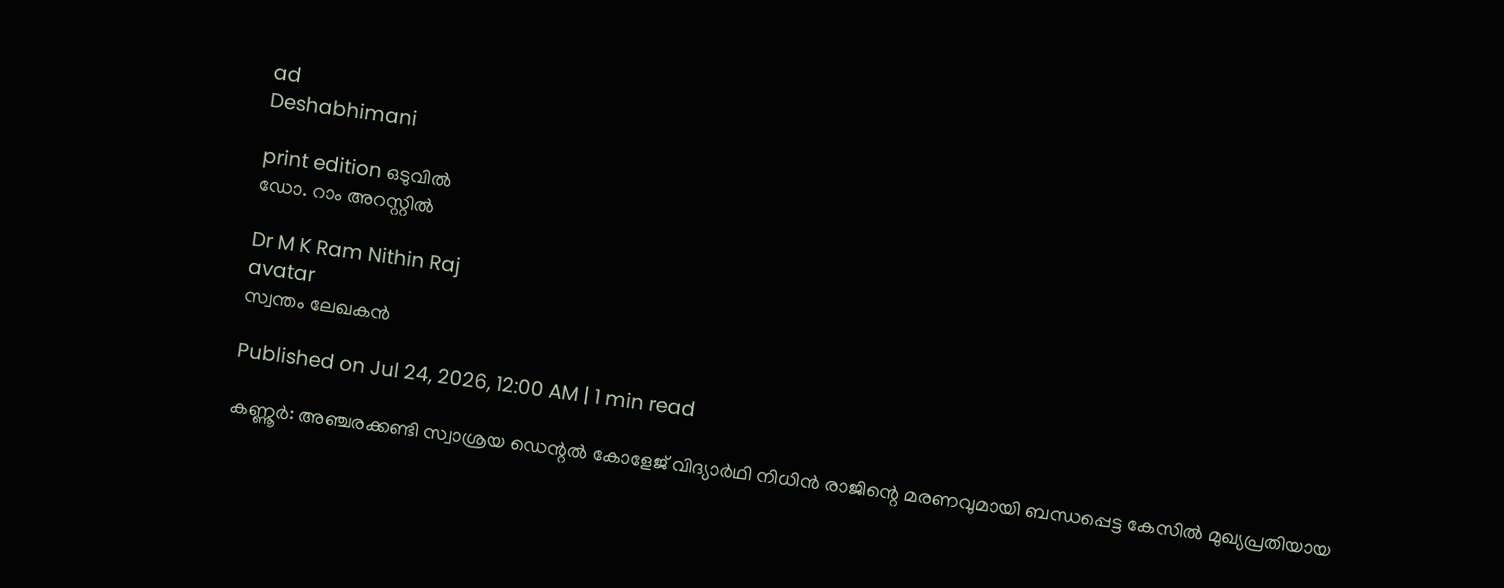ad
Deshabhimani

print edition ഒടുവിൽ
ഡോ. റാം അറസ്റ്റിൽ

Dr M K Ram Nithin Raj
avatar
സ്വന്തം ലേഖകൻ

Published on Jul 24, 2026, 12:00 AM | 1 min read

കണ്ണൂർ: അഞ്ചരക്കണ്ടി സ്വാശ്രയ ഡെന്റൽ കോളേജ് വിദ്യാർഥി നിധിൻ രാജിന്റെ മരണവുമായി ബന്ധപ്പെട്ട കേസിൽ മുഖ്യപ്രതിയായ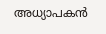അധ്യാപകൻ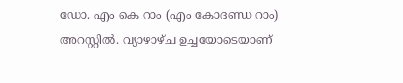ഡോ. എം കെ റാം (എം കോദണ്ഡ റാം) അറസ്റ്റിൽ. വ്യാഴാഴ്ച ഉച്ചയോടെയാണ്‌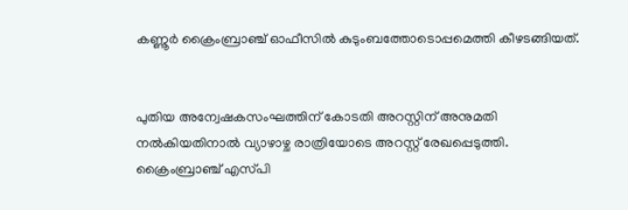കണ്ണൂർ ക്രൈംബ്രാഞ്ച് ഓഫീസിൽ കുടുംബത്തോടൊപ്പമെത്തി കീഴടങ്ങിയത്.


പുതിയ അന്വേഷകസംഘത്തിന്‌ കോടതി അറസ്റ്റിന്‌ അനുമതി നൽകിയതിനാൽ വ്യാഴാഴ്ച രാത്രിയോടെ അറസ്റ്റ്‌ രേഖപ്പെടുത്തി. ക്രൈംബ്രാഞ്ച് എസ്‌പി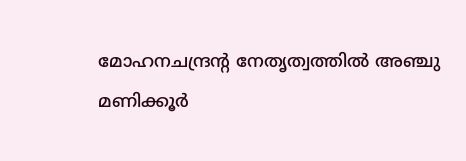മോഹനചന്ദ്രന്റ നേതൃത്വത്തിൽ അഞ്ചു മണിക്കൂർ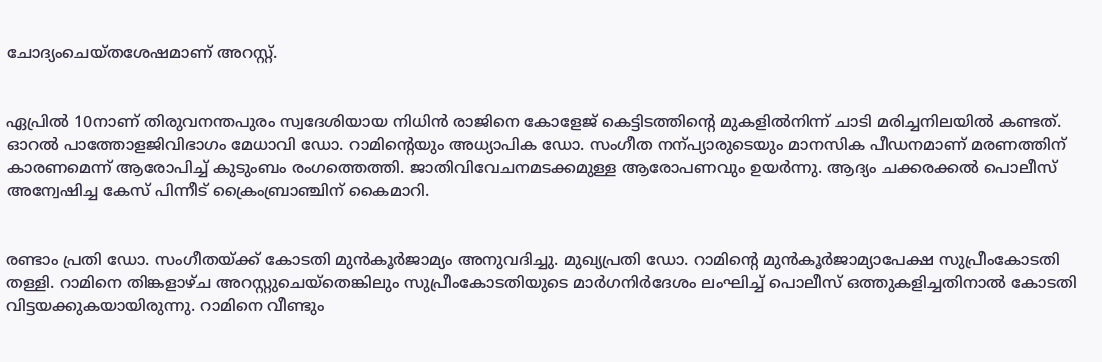ചോദ്യംചെയ്തശേഷമാണ്‌ അറസ്റ്റ്‌.


ഏപ്രിൽ 10നാണ്‌ തിരുവനന്തപുരം സ്വദേശിയായ നിധിൻ രാജിനെ കോളേജ്‌ കെട്ടിടത്തിന്റെ മുകളിൽനിന്ന്‌ ചാടി മരിച്ചനിലയിൽ കണ്ടത്‌. ഓറൽ പാത്തോളജിവിഭാഗം മേധാവി ഡോ. റാമിന്റെയും അധ്യാപിക ഡോ. സംഗീത നന്പ്യാരുടെയും മാനസിക പീഡനമാണ്‌ മരണത്തിന്‌ കാരണമെന്ന്‌ ആരോപിച്ച്‌ കുടുംബം രംഗത്തെത്തി. ജാതിവിവേചനമടക്കമുള്ള ആരോപണവും ഉയർന്നു. ആദ്യം ചക്കരക്കൽ പൊലീസ് അന്വേഷിച്ച കേസ്‌ പിന്നീട് ക്രൈംബ്രാഞ്ചിന് കൈമാറി.


രണ്ടാം പ്രതി ഡോ. സംഗീതയ്‌ക്ക് കോടതി മുൻകൂർജാമ്യം അനുവദിച്ചു. മുഖ്യപ്രതി ഡോ. റാമിന്റെ മുൻകൂർജാമ്യാപേക്ഷ സുപ്രീംകോടതി തള്ളി. റാമിനെ തിങ്കളാഴ്‌ച അറസ്റ്റുചെയ്‌തെങ്കിലും സുപ്രീംകോടതിയുടെ മാർഗനിർദേശം ലംഘിച്ച്‌ പൊലീസ്‌ ഒത്തുകളിച്ചതിനാൽ കോടതി വിട്ടയക്കുകയായിരുന്നു. റാമിനെ വീണ്ടും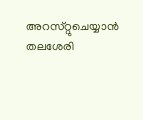അറസ്‌റ്റുചെയ്യാൻ തലശേരി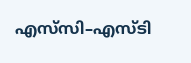എസ്‌സി–എസ്‌ടി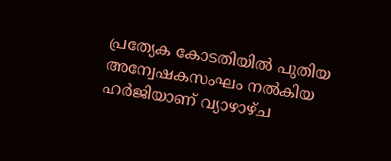പ്രത്യേക കോടതിയിൽ പുതിയ അന്വേഷകസംഘം നൽകിയ ഹർജിയാണ്‌ വ്യാഴാഴ്‌ച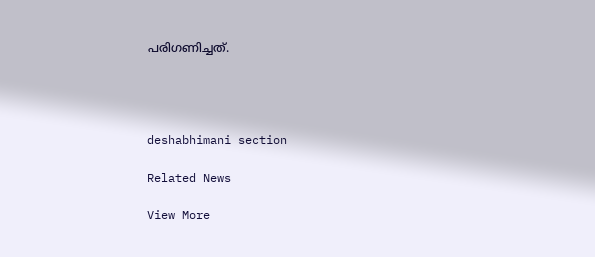പരിഗണിച്ചത്‌.




deshabhimani section

Related News

View More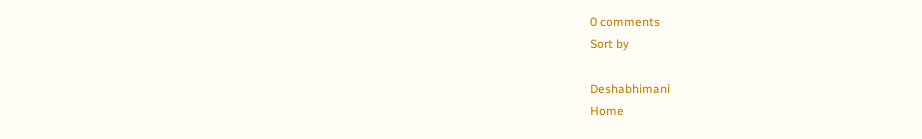0 comments
Sort by

Deshabhimani
Home